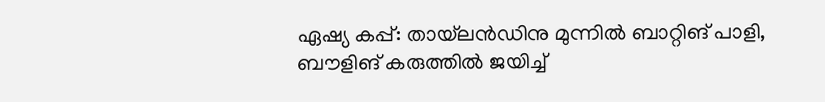ഏഷ്യ കപ്പ്: തായ്‌ലൻഡിനു മുന്നിൽ ബാറ്റിങ് പാളി, ബൗളിങ് കരുത്തിൽ ജയിച്ച്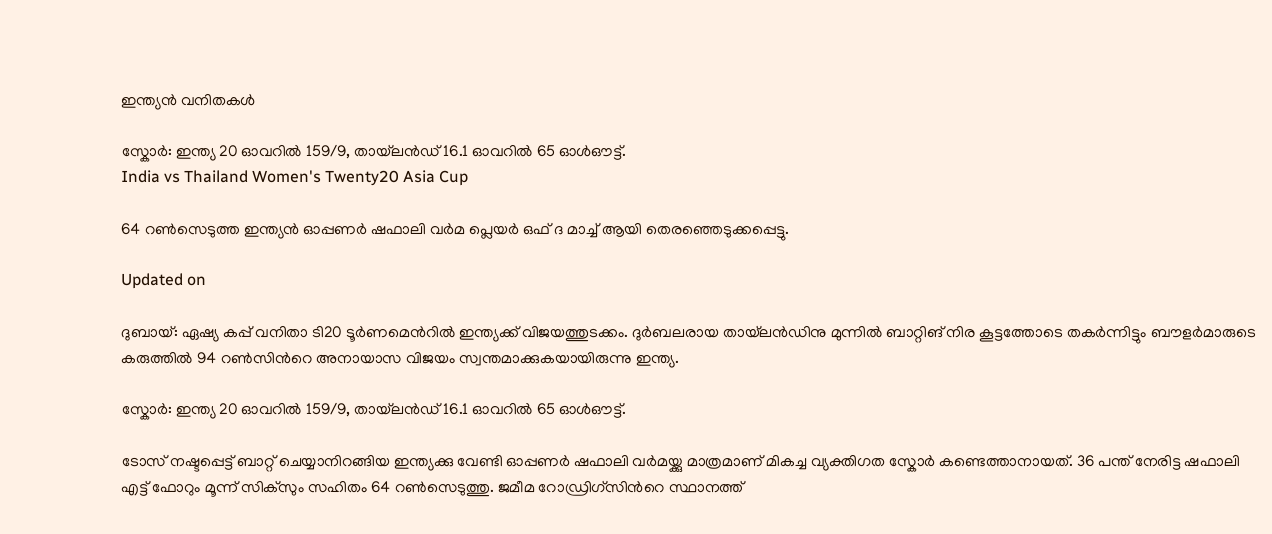ഇന്ത്യൻ വനിതകൾ

സ്കോർ: ഇന്ത്യ 20 ഓവറിൽ 159/9, തായ്‌ലൻഡ് 16.1 ഓവറിൽ 65 ഓൾഔട്ട്.
India vs Thailand Women's Twenty20 Asia Cup

64 റൺസെടുത്ത ഇന്ത്യൻ ഓപ്പണർ ഷഫാലി വർമ പ്ലെയർ ഒഫ് ദ മാച്ച് ആയി തെരഞ്ഞെടുക്കപ്പെട്ടു.

Updated on

ദുബായ്: ഏഷ്യ കപ്പ് വനിതാ ടി20 ടൂർണമെന്‍റിൽ ഇന്ത്യക്ക് വിജയത്തുടക്കം. ദുർബലരായ തായ്‌ലൻഡിനു മുന്നിൽ ബാറ്റിങ് നിര കൂട്ടത്തോടെ തകർന്നിട്ടും ബൗളർമാരുടെ കരുത്തിൽ 94 റൺസിന്‍റെ അനായാസ വിജയം സ്വന്തമാക്കുകയായിരുന്നു ഇന്ത്യ.

സ്കോർ: ഇന്ത്യ 20 ഓവറിൽ 159/9, തായ്‌ലൻഡ് 16.1 ഓവറിൽ 65 ഓൾഔട്ട്.

ടോസ് നഷ്ടപ്പെട്ട് ബാറ്റ് ചെയ്യാനിറങ്ങിയ ഇന്ത്യക്കു വേണ്ടി ഓപ്പണർ ഷഫാലി വർമയ്ക്കു മാത്രമാണ് മികച്ച വ്യക്തിഗത സ്കോർ കണ്ടെത്താനായത്. 36 പന്ത് നേരിട്ട ഷഫാലി എട്ട് ഫോറും മൂന്ന് സിക്സും സഹിതം 64 റൺസെടുത്തു. ജമീമ റോഡ്രിഗ്സിന്‍റെ സ്ഥാനത്ത്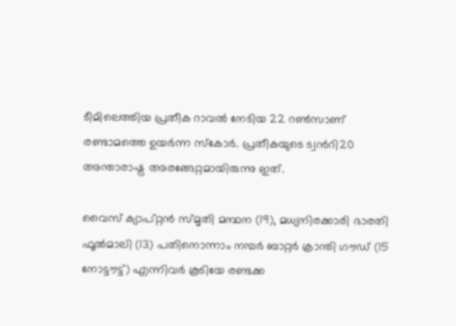ടീമിലെത്തിയ പ്രതീക റാവൽ നേടിയ 22 റൺസാണ് രണ്ടാമത്തെ ഉയർന്ന സ്കോർ. പ്രതീകയുടെ ട്വന്‍റി20 അന്താരാഷ്ട്ര അരങ്ങേറ്റമായിരുന്നു ഇത്.

വൈസ് ക്യാപ്റ്റൻ സ്മൃതി മന്ഥന (19), മധ്യനിരക്കാരി ഭാരതി ഫൂൽമാലി (13) പതിനൊന്നാം നമ്പർ ബാറ്റർ ക്രാന്തി ഗൗഡ് (15 നോട്ടൗട്ട്) എന്നിവർ കൂടിയേ രണ്ടക്ക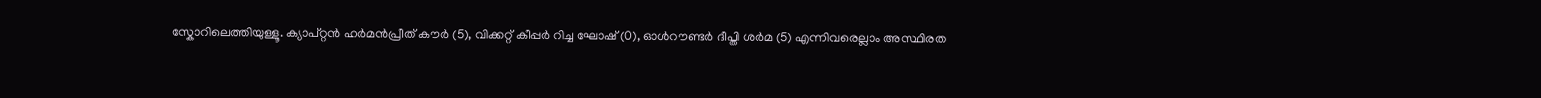സ്കോറിലെത്തിയുള്ളൂ. ക്യാപ്റ്റൻ ഹർമൻപ്രീത് കൗർ (5), വിക്കറ്റ് കീപ്പർ റിച്ച ഘോഷ് (0), ഓൾറൗണ്ടർ ദീപ്തി ശർമ (5) എന്നിവരെല്ലാം അസ്ഥിരത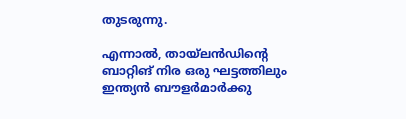തുടരുന്നു.

എന്നാൽ, തായ്‌ലൻഡിന്‍റെ ബാറ്റിങ് നിര ഒരു ഘട്ടത്തിലും ഇന്ത്യൻ ബൗളർമാർക്കു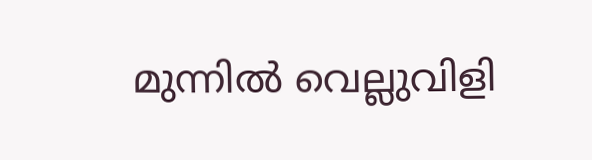മുന്നിൽ വെല്ലുവിളി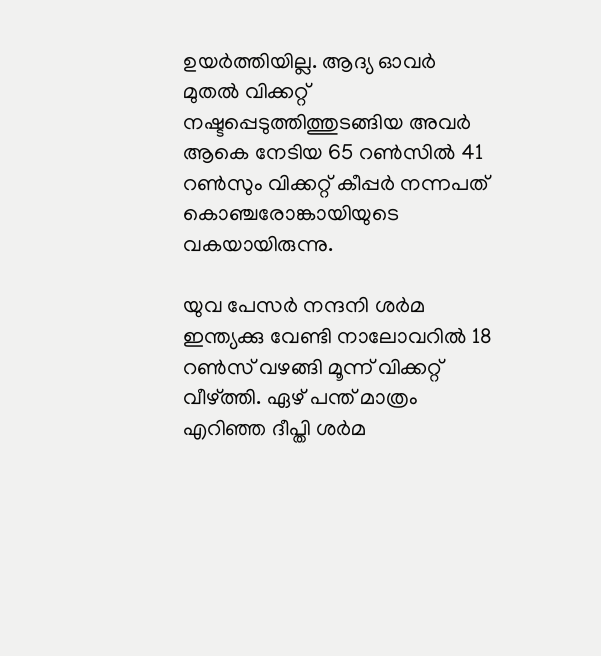ഉയർത്തിയില്ല. ആദ്യ ഓവർ മുതൽ വിക്കറ്റ് നഷ്ടപ്പെടുത്തിത്തുടങ്ങിയ അവർ ആകെ നേടിയ 65 റൺസിൽ 41 റൺസും വിക്കറ്റ് കീപ്പർ നന്നപത് കൊഞ്ചരോങ്കായിയുടെ വകയായിരുന്നു.

യുവ പേസർ നന്ദനി ശർമ ഇന്ത്യക്കു വേണ്ടി നാലോവറിൽ 18 റൺസ് വഴങ്ങി മൂന്ന് വിക്കറ്റ് വീഴ്ത്തി. ഏഴ് പന്ത് മാത്രം എറിഞ്ഞ ദീപ്തി ശർമ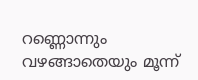റണ്ണൊന്നും വഴങ്ങാതെയും മൂന്ന്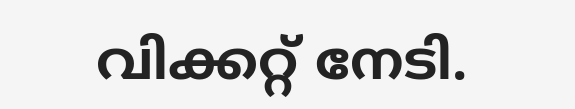വിക്കറ്റ് നേടി.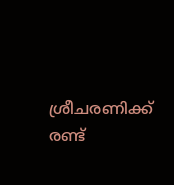ശ്രീചരണിക്ക് രണ്ട്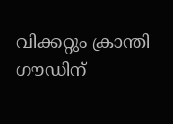വിക്കറ്റും ക്രാന്തി ഗൗഡിന്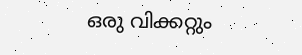ഒരു വിക്കറ്റും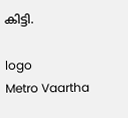കിട്ടി.

logo
Metro Vaartha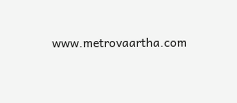www.metrovaartha.com